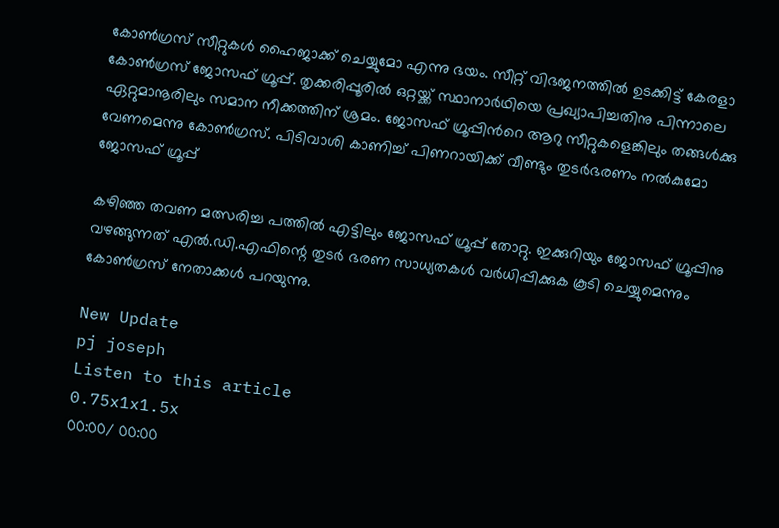കോണ്‍ഗ്രസ് സീറ്റുകള്‍ ഹൈജാക്ക് ചെയ്യുമോ എന്നു ഭയം. സീറ്റ് വിഭജനത്തില്‍ ഉടക്കിട്ട് കേരളാ കോണ്‍ഗ്രസ് ജോസഫ് ഗ്രൂപ്പ്. തൃക്കരിപ്പൂരില്‍ ഒറ്റയ്ക്ക് സ്ഥാനാര്‍ഥിയെ പ്രഖ്യാപിച്ചതിനു പിന്നാലെ ഏറ്റുമാനൂരിലും സമാന നീക്കത്തിന് ശ്രമം. ജോസഫ് ഗ്രൂപ്പിന്‍റെ ആറു സീറ്റുകളെങ്കിലും തങ്ങള്‍ക്കു വേണമെന്നു കോണ്‍ഗ്രസ്. പിടിവാശി കാണിച്ച് പിണറായിക്ക് വീണ്ടും തുടർഭരണം നൽകുമോ ജോസഫ് ഗ്രൂപ്പ്‌

കഴിഞ്ഞ തവണ മത്സരിച്ച പത്തില്‍ എട്ടിലും ജോസഫ് ഗ്രൂപ്പ് തോറ്റു. ഇക്കുറിയും ജോസഫ് ഗ്രൂപ്പിനു വഴങ്ങുന്നത് എല്‍.ഡി.എഫിന്റെ തുടര്‍ ഭരണ സാധ്യതകള്‍ വര്‍ധിപ്പിക്കുക കൂടി ചെയ്യുമെന്നും കോണ്‍ഗ്രസ് നേതാക്കള്‍ പറയുന്നു.

New Update
pj joseph
Listen to this article
0.75x1x1.5x
00:00/ 00:00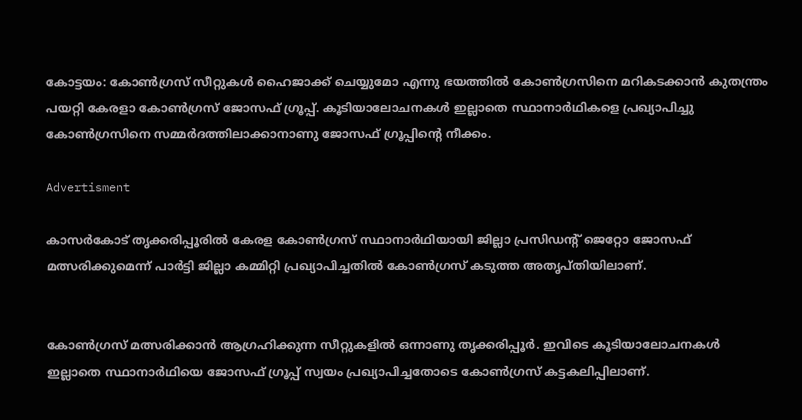കോട്ടയം: കോണ്‍ഗ്രസ് സീറ്റുകള്‍ ഹൈജാക്ക് ചെയ്യുമോ എന്നു ഭയത്തില്‍ കോണ്‍ഗ്രസിനെ മറികടക്കാന്‍ കുതന്ത്രം പയറ്റി കേരളാ കോണ്‍ഗ്രസ് ജോസഫ് ഗ്രൂപ്പ്. കൂടിയാലോചനകള്‍ ഇല്ലാതെ സ്ഥാനാര്‍ഥികളെ പ്രഖ്യാപിച്ചു കോണ്‍ഗ്രസിനെ സമ്മര്‍ദത്തിലാക്കാനാണു ജോസഫ് ഗ്രൂപ്പിന്റെ നീക്കം.

Advertisment

കാസര്‍കോട് തൃക്കരിപ്പൂരില്‍ കേരള കോണ്‍ഗ്രസ് സ്ഥാനാര്‍ഥിയായി ജില്ലാ പ്രസിഡന്റ് ജെറ്റോ ജോസഫ് മത്സരിക്കുമെന്ന് പാര്‍ട്ടി ജില്ലാ കമ്മിറ്റി പ്രഖ്യാപിച്ചതില്‍ കോണ്‍ഗ്രസ് കടുത്ത അതൃപ്തിയിലാണ്.


കോണ്‍ഗ്രസ് മത്സരിക്കാന്‍ ആഗ്രഹിക്കുന്ന സീറ്റുകളില്‍ ഒന്നാണു തൃക്കരിപ്പൂര്‍. ഇവിടെ കൂടിയാലോചനകള്‍ ഇല്ലാതെ സ്ഥാനാര്‍ഥിയെ ജോസഫ് ഗ്രൂപ്പ് സ്വയം പ്രഖ്യാപിച്ചതോടെ കോണ്‍ഗ്രസ് കട്ടകലിപ്പിലാണ്.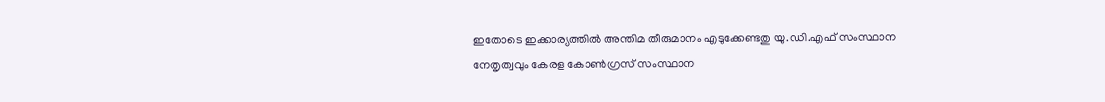ഇതോടെ ഇക്കാര്യത്തില്‍ അന്തിമ തീരുമാനം എടുക്കേണ്ടതു യു.ഡി.എഫ് സംസ്ഥാന നേതൃത്വവും കേരള കോണ്‍ഗ്രസ് സംസ്ഥാന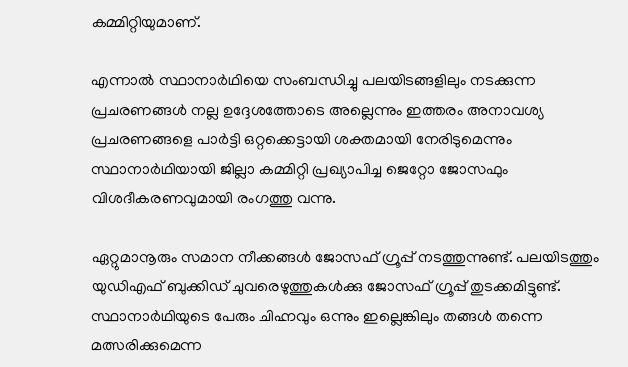കമ്മിറ്റിയുമാണ്.

എന്നാല്‍ സ്ഥാനാര്‍ഥിയെ സംബന്ധിച്ചു പലയിടങ്ങളിലും നടക്കുന്ന പ്രചരണങ്ങള്‍ നല്ല ഉദ്ദേശത്തോടെ അല്ലെന്നും ഇത്തരം അനാവശ്യ പ്രചരണങ്ങളെ പാര്‍ട്ടി ഒറ്റക്കെട്ടായി ശക്തമായി നേരിടുമെന്നും സ്ഥാനാര്‍ഥിയായി ജില്ലാ കമ്മിറ്റി പ്രഖ്യാപിച്ച ജെറ്റോ ജോസഫും വിശദീകരണവുമായി രംഗത്തു വന്നു.

ഏറ്റുമാനൂരും സമാന നീക്കങ്ങള്‍ ജോസഫ് ഗ്രൂപ്പ് നടത്തുന്നുണ്ട്. പലയിടത്തും യുഡിഎഫ് ബുക്കിഡ് ചുവരെഴുത്തുകള്‍ക്കു ജോസഫ് ഗ്രൂപ്പ് തുടക്കമിട്ടുണ്ട്. സ്ഥാനാര്‍ഥിയുടെ പേരും ചിഹ്നവും ഒന്നും ഇല്ലെങ്കിലും തങ്ങൾ തന്നെ മത്സരിക്കുമെന്ന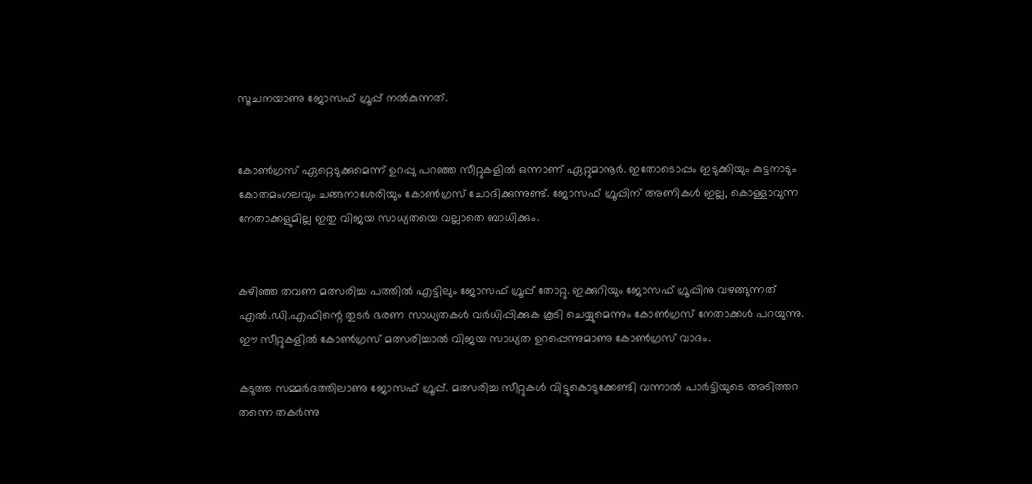സൂചനയാണു ജോസഫ് ഗ്രൂപ്പ് നല്‍കുന്നത്.


കോണ്‍ഗ്രസ് ഏറ്റെടുക്കുമെന്ന് ഉറപ്പു പറഞ്ഞ സീറ്റുകളില്‍ ഒന്നാണ് ഏറ്റുമാനൂര്‍. ഇതോടൊപ്പം ഇടുക്കിയും കുട്ടനാടും കോതമംഗലവും ചങ്ങനാശേരിയും കോണ്‍ഗ്രസ് ചോദിക്കുന്നുണ്ട്. ജോസഫ് ഗ്രൂപ്പിന് അണികള്‍ ഇല്ല, കൊള്ളാവുന്ന നേതാക്കളുമില്ല ഇതു വിജയ സാധ്യതയെ വല്ലാതെ ബാധിക്കും.


കഴിഞ്ഞ തവണ മത്സരിച്ച പത്തില്‍ എട്ടിലും ജോസഫ് ഗ്രൂപ്പ് തോറ്റു. ഇക്കുറിയും ജോസഫ് ഗ്രൂപ്പിനു വഴങ്ങുന്നത് എല്‍.ഡി.എഫിന്റെ തുടര്‍ ഭരണ സാധ്യതകള്‍ വര്‍ധിപ്പിക്കുക കൂടി ചെയ്യുമെന്നും കോണ്‍ഗ്രസ് നേതാക്കള്‍ പറയുന്നു. ഈ സീറ്റുകളില്‍ കോണ്‍ഗ്രസ് മത്സരിച്ചാല്‍ വിജയ സാധ്യത ഉറപ്പെന്നുമാണു കോണ്‍ഗ്രസ് വാദം.

കടുത്ത സമ്മര്‍ദത്തിലാണു ജോസഫ് ഗ്രൂപ്പ്. മത്സരിച്ച സീറ്റുകള്‍ വിട്ടുകൊടുക്കേണ്ടി വന്നാല്‍ പാര്‍ട്ടിയുടെ അടിത്തറ തന്നെ തകര്‍ന്നു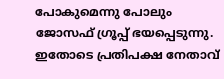പോകുമെന്നു പോലും ജോസഫ് ഗ്രൂപ്പ് ഭയപ്പെടുന്നു. ഇതോടെ പ്രതിപക്ഷ നേതാവ്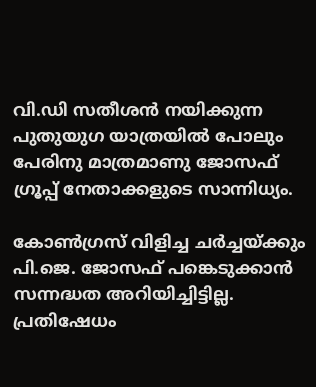വി.ഡി സതീശന്‍ നയിക്കുന്ന പുതുയുഗ യാത്രയില്‍ പോലും പേരിനു മാത്രമാണു ജോസഫ് ഗ്രൂപ്പ് നേതാക്കളുടെ സാന്നിധ്യം.

കോണ്‍ഗ്രസ് വിളിച്ച ചര്‍ച്ചയ്ക്കും പി.ജെ. ജോസഫ് പങ്കെടുക്കാന്‍ സന്നദ്ധത അറിയിച്ചിട്ടില്ല. പ്രതിഷേധം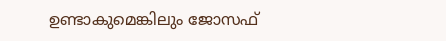ഉണ്ടാകുമെങ്കിലും ജോസഫ്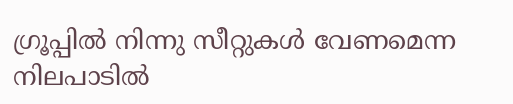ഗ്രൂപ്പില്‍ നിന്നു സീറ്റുകള്‍ വേണമെന്ന നിലപാടില്‍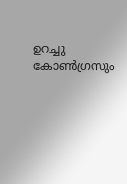ഉറച്ചു കോണ്‍ഗ്രസും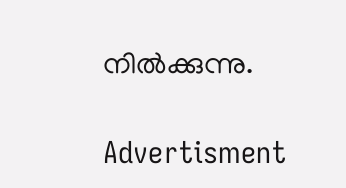നില്‍ക്കുന്നു.

Advertisment